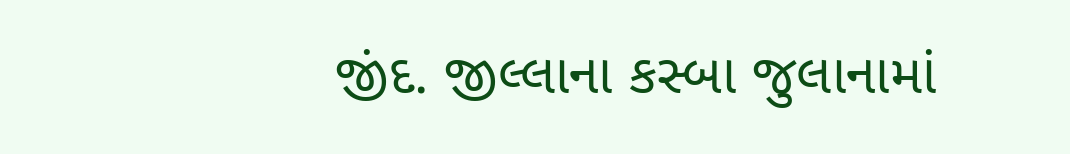જીંદ. જીલ્લાના કસ્બા જુલાનામાં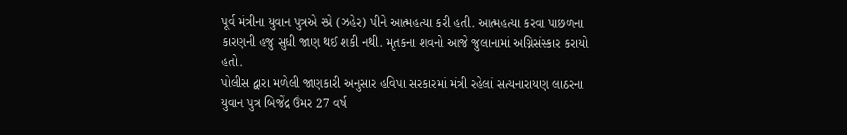પૂર્વ મંત્રીના યુવાન પુત્રએ સ્પ્રે (ઝહેર) પીને આત્મહત્યા કરી હતી. આત્મહત્યા કરવા પાછળના કારણની હજુ સુધી જાણ થઈ શકી નથી. મૃતકના શવનો આજે જુલાનામાં અગ્નિસંસ્કાર કરાયો હતો.
પોલીસ દ્વારા મળેલી જાણકારી અનુસાર હવિપા સરકારમાં મંત્રી રહેલાં સત્યનારાયણ લાઠરના યુવાન પુત્ર બિજેંદ્ર ઉંમર 27 વર્ષ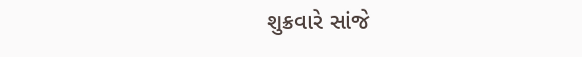શુક્રવારે સાંજે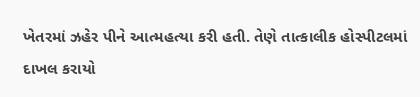ખેતરમાં ઝહેર પીને આત્મહત્યા કરી હતી. તેણે તાત્કાલીક હોસ્પીટલમાં દાખલ કરાયો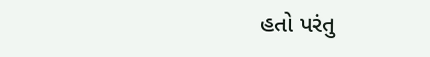હતો પરંતુ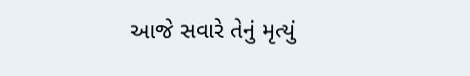આજે સવારે તેનું મૃત્યું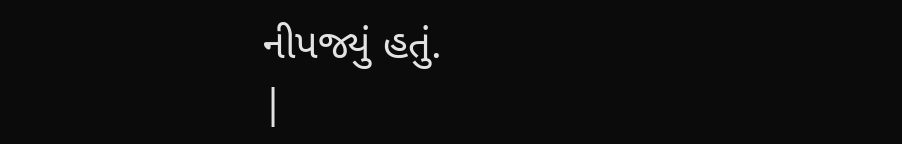નીપજ્યું હતું.
|